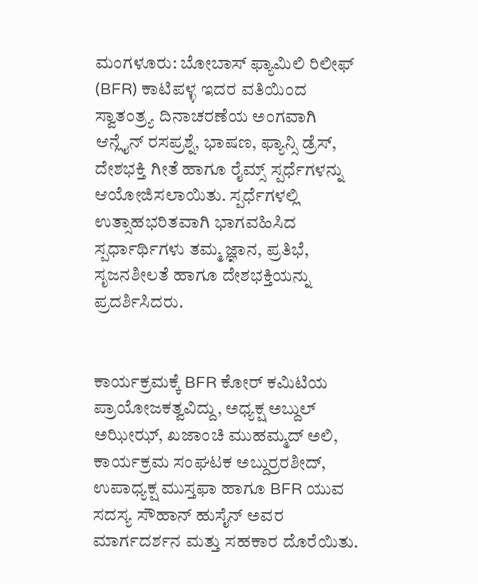ಮಂಗಳೂರು: ಬೋಬಾಸ್ ಫ್ಯಾಮಿಲಿ ರಿಲೀಫ್ (BFR) ಕಾಟಿಪಳ್ಳ ಇದರ ವತಿಯಿಂದ ಸ್ವಾತಂತ್ರ್ಯ ದಿನಾಚರಣೆಯ ಅಂಗವಾಗಿ ಆನ್ಲೈನ್ ರಸಪ್ರಶ್ನೆ, ಭಾಷಣ, ಫ್ಯಾನ್ಸಿ ಡ್ರೆಸ್, ದೇಶಭಕ್ತಿ ಗೀತೆ ಹಾಗೂ ರೈಮ್ಸ್ ಸ್ಪರ್ಧೆಗಳನ್ನು ಆಯೋಜಿಸಲಾಯಿತು. ಸ್ಪರ್ಧೆಗಳಲ್ಲಿ ಉತ್ಸಾಹಭರಿತವಾಗಿ ಭಾಗವಹಿಸಿದ ಸ್ಪರ್ಧಾರ್ಥಿಗಳು ತಮ್ಮ ಜ್ಞಾನ, ಪ್ರತಿಭೆ, ಸೃಜನಶೀಲತೆ ಹಾಗೂ ದೇಶಭಕ್ತಿಯನ್ನು ಪ್ರದರ್ಶಿಸಿದರು.


ಕಾರ್ಯಕ್ರಮಕ್ಕೆ BFR ಕೋರ್ ಕಮಿಟಿಯ ಪ್ರಾಯೋಜಕತ್ವವಿದ್ದು, ಅಧ್ಯಕ್ಷ ಅಬ್ದುಲ್ ಅಝೀಝ್, ಖಜಾಂಚಿ ಮುಹಮ್ಮದ್ ಅಲಿ, ಕಾರ್ಯಕ್ರಮ ಸಂಘಟಕ ಅಬ್ದುರ್ರರಶೀದ್, ಉಪಾಧ್ಯಕ್ಷ ಮುಸ್ತಫಾ ಹಾಗೂ BFR ಯುವ ಸದಸ್ಯ ಸೌಹಾನ್ ಹುಸೈನ್ ಅವರ ಮಾರ್ಗದರ್ಶನ ಮತ್ತು ಸಹಕಾರ ದೊರೆಯಿತು.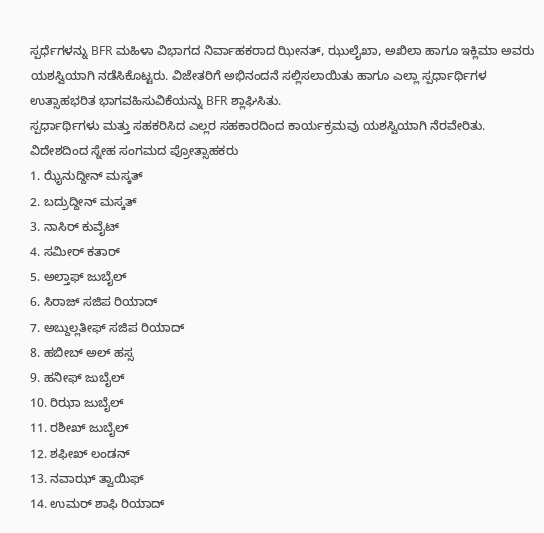ಸ್ಪರ್ಧೆಗಳನ್ನು BFR ಮಹಿಳಾ ವಿಭಾಗದ ನಿರ್ವಾಹಕರಾದ ಝೀನತ್, ಝುಲೈಖಾ, ಅಖಿಲಾ ಹಾಗೂ ಇಕ್ಲಿಮಾ ಅವರು ಯಶಸ್ವಿಯಾಗಿ ನಡೆಸಿಕೊಟ್ಟರು. ವಿಜೇತರಿಗೆ ಅಭಿನಂದನೆ ಸಲ್ಲಿಸಲಾಯಿತು ಹಾಗೂ ಎಲ್ಲಾ ಸ್ಪರ್ಧಾರ್ಥಿಗಳ ಉತ್ಸಾಹಭರಿತ ಭಾಗವಹಿಸುವಿಕೆಯನ್ನು BFR ಶ್ಲಾಘಿಸಿತು.
ಸ್ಪರ್ಧಾರ್ಥಿಗಳು ಮತ್ತು ಸಹಕರಿಸಿದ ಎಲ್ಲರ ಸಹಕಾರದಿಂದ ಕಾರ್ಯಕ್ರಮವು ಯಶಸ್ವಿಯಾಗಿ ನೆರವೇರಿತು.
ವಿದೇಶದಿಂದ ಸ್ನೇಹ ಸಂಗಮದ ಪ್ರೋತ್ಸಾಹಕರು
1. ಝೈನುದ್ದೀನ್ ಮಸ್ಕತ್
2. ಬದ್ರುದ್ದೀನ್ ಮಸ್ಕತ್
3. ನಾಸಿರ್ ಕುವೈಟ್
4. ಸಮೀರ್ ಕತಾರ್
5. ಅಲ್ತಾಫ್ ಜುಬೈಲ್
6. ಸಿರಾಜ್ ಸಜಿಪ ರಿಯಾದ್
7. ಅಬ್ದುಲ್ಲತೀಫ್ ಸಜಿಪ ರಿಯಾದ್
8. ಹಬೀಬ್ ಅಲ್ ಹಸ್ಸ
9. ಹನೀಫ್ ಜುಬೈಲ್
10. ರಿಝಾ ಜುಬೈಲ್
11. ರಶೀಖ್ ಜುಬೈಲ್
12. ಶಫೀಖ್ ಲಂಡನ್
13. ನವಾಝ್ ತ್ವಾಯಿಫ್
14. ಉಮರ್ ಶಾಫಿ ರಿಯಾದ್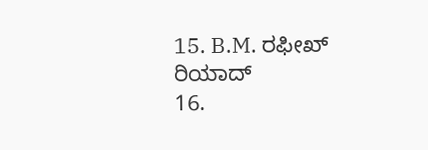15. B.M. ರಫೀಖ್ ರಿಯಾದ್
16.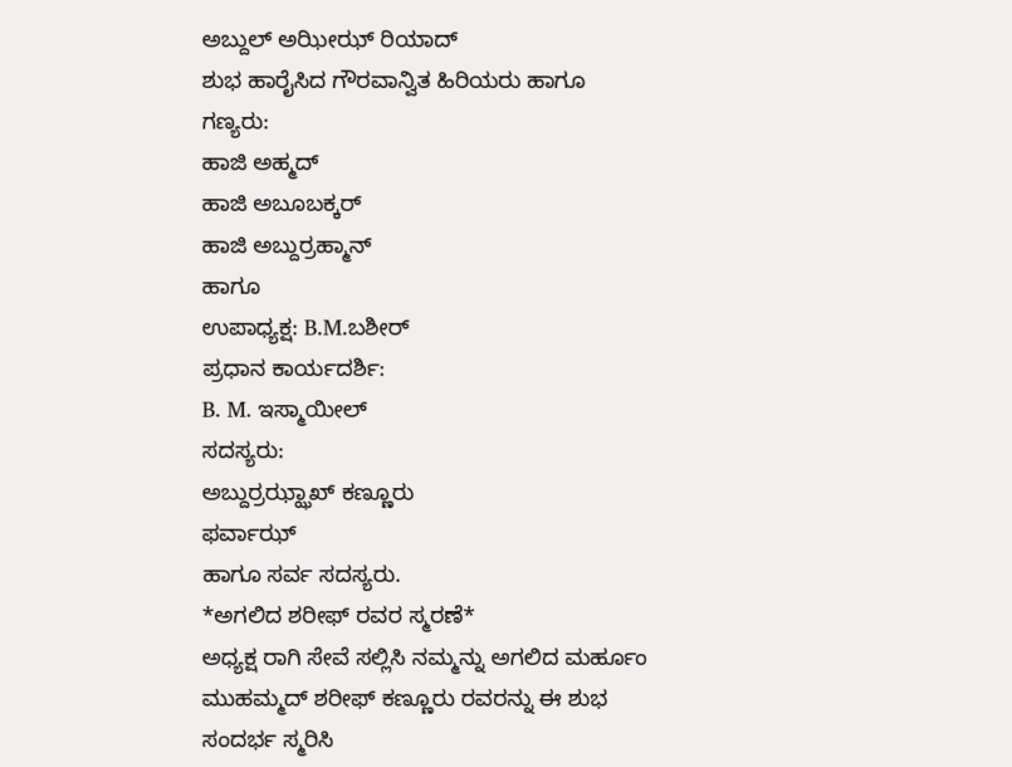ಅಬ್ದುಲ್ ಅಝೀಝ್ ರಿಯಾದ್
ಶುಭ ಹಾರೈಸಿದ ಗೌರವಾನ್ವಿತ ಹಿರಿಯರು ಹಾಗೂ ಗಣ್ಯರು:
ಹಾಜಿ ಅಹ್ಮದ್
ಹಾಜಿ ಅಬೂಬಕ್ಕರ್
ಹಾಜಿ ಅಬ್ದುರ್ರಹ್ಮಾನ್
ಹಾಗೂ
ಉಪಾಧ್ಯಕ್ಷ: B.M.ಬಶೀರ್
ಪ್ರಧಾನ ಕಾರ್ಯದರ್ಶಿ:
B. M. ಇಸ್ಮಾಯೀಲ್
ಸದಸ್ಯರು:
ಅಬ್ದುರ್ರಝ್ಝಾಖ್ ಕಣ್ಣೂರು
ಫರ್ವಾಝ್
ಹಾಗೂ ಸರ್ವ ಸದಸ್ಯರು.
*ಅಗಲಿದ ಶರೀಫ್ ರವರ ಸ್ಮರಣೆ*
ಅಧ್ಯಕ್ಷ ರಾಗಿ ಸೇವೆ ಸಲ್ಲಿಸಿ ನಮ್ಮನ್ನು ಅಗಲಿದ ಮರ್ಹೂಂ ಮುಹಮ್ಮದ್ ಶರೀಫ್ ಕಣ್ಣೂರು ರವರನ್ನು ಈ ಶುಭ ಸಂದರ್ಭ ಸ್ಮರಿಸಿ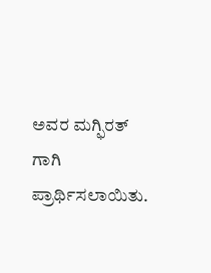ಅವರ ಮಗ್ಫಿರತ್ ಗಾಗಿ ಪ್ರಾರ್ಥಿಸಲಾಯಿತು.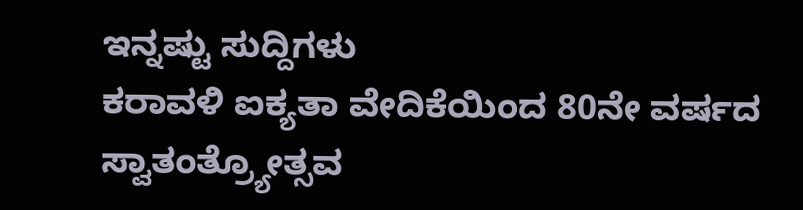ಇನ್ನಷ್ಟು ಸುದ್ದಿಗಳು
ಕರಾವಳಿ ಐಕ್ಯತಾ ವೇದಿಕೆಯಿಂದ 80ನೇ ವರ್ಷದ ಸ್ವಾತಂತ್ರ್ಯೋತ್ಸವ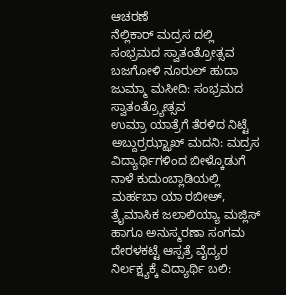ಆಚರಣೆ
ನೆಲ್ಲಿಕಾರ್ ಮದ್ರಸ ದಲ್ಲಿ ಸಂಭ್ರಮದ ಸ್ವಾತಂತ್ರೋತ್ಸವ
ಬಜಗೋಳಿ ನೂರುಲ್ ಹುದಾ ಜುಮ್ಮಾ ಮಸೀದಿ: ಸಂಭ್ರಮದ ಸ್ವಾತಂತ್ರ್ಯೋತ್ಸವ
ಉಮ್ರಾ ಯಾತ್ರೆಗೆ ತೆರಳಿದ ನಿಟ್ಟೆ ಅಬ್ದುರ್ರಝ್ಝಾಖ್ ಮದನಿ: ಮದ್ರಸ ವಿದ್ಯಾರ್ಥಿಗಳಿಂದ ಬೀಳ್ಕೊಡುಗೆ
ನಾಳೆ ಕುದುಂಬ್ಲಾಡಿಯಲ್ಲಿ ಮರ್ಹಬಾ ಯಾ ರಬೀಅ್, ತ್ರೈಮಾಸಿಕ ಜಲಾಲಿಯ್ಯಾ ಮಜ್ಲಿಸ್ ಹಾಗೂ ಅನುಸ್ಮರಣಾ ಸಂಗಮ
ದೇರಳಕಟ್ಟೆ ಆಸ್ಪತ್ರೆ ವೈದ್ಯರ ನಿರ್ಲಕ್ಷ್ಯಕ್ಕೆ ವಿದ್ಯಾರ್ಥಿ ಬಲಿ: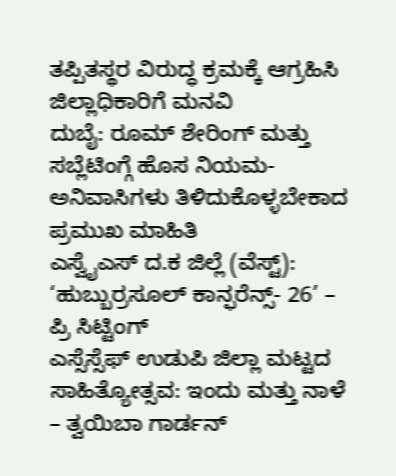ತಪ್ಪಿತಸ್ಥರ ವಿರುದ್ಧ ಕ್ರಮಕ್ಕೆ ಆಗ್ರಹಿಸಿ ಜಿಲ್ಲಾಧಿಕಾರಿಗೆ ಮನವಿ
ದುಬೈ: ರೂಮ್ ಶೇರಿಂಗ್ ಮತ್ತು ಸಬ್ಲೆಟಿಂಗ್ಗೆ ಹೊಸ ನಿಯಮ- ಅನಿವಾಸಿಗಳು ತಿಳಿದುಕೊಳ್ಳಬೇಕಾದ ಪ್ರಮುಖ ಮಾಹಿತಿ
ಎಸ್ವೈಎಸ್ ದ.ಕ ಜಿಲ್ಲೆ (ವೆಸ್ಟ್): ‘ಹುಬ್ಬುರ್ರಸೂಲ್ ಕಾನ್ಫರೆನ್ಸ್- 26’ – ಪ್ರಿ ಸಿಟ್ಟಿಂಗ್
ಎಸ್ಸೆಸ್ಸೆಫ್ ಉಡುಪಿ ಜಿಲ್ಲಾ ಮಟ್ಟದ ಸಾಹಿತ್ಯೋತ್ಸವ: ಇಂದು ಮತ್ತು ನಾಳೆ – ತ್ವಯಿಬಾ ಗಾರ್ಡನ್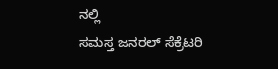ನಲ್ಲಿ
ಸಮಸ್ತ ಜನರಲ್ ಸೆಕ್ರೆಟರಿ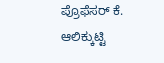ಪ್ರೊಫೆಸರ್ ಕೆ. ಆಲಿಕ್ಕುಟ್ಟಿ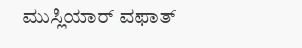ಮುಸ್ಲಿಯಾರ್ ವಫಾತ್